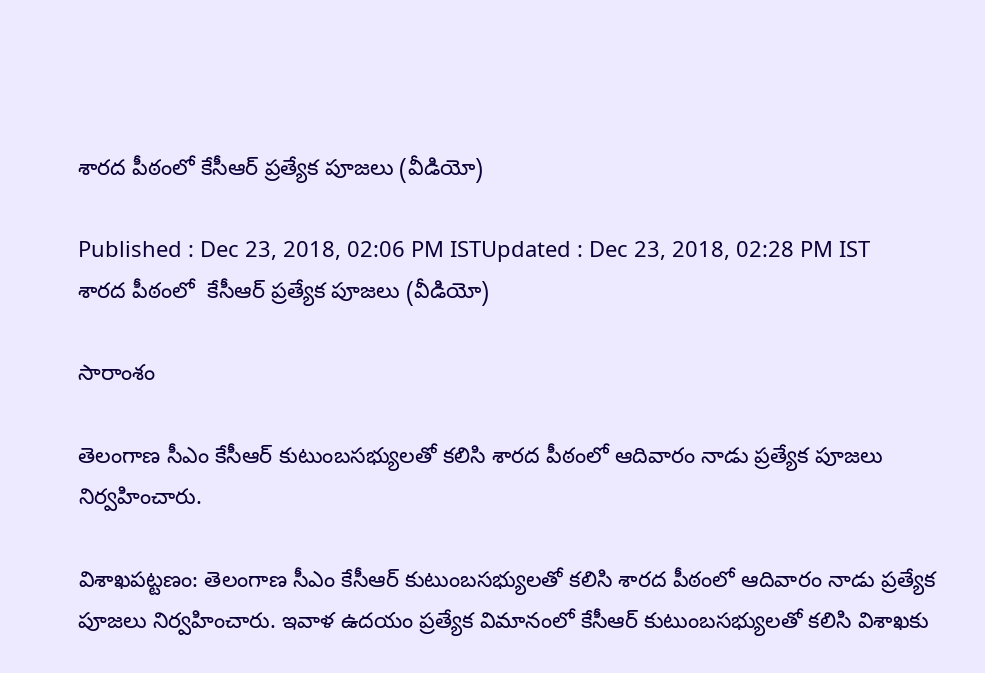శారద పీఠంలో కేసీఆర్ ప్రత్యేక పూజలు (వీడియో)

Published : Dec 23, 2018, 02:06 PM ISTUpdated : Dec 23, 2018, 02:28 PM IST
శారద పీఠంలో  కేసీఆర్ ప్రత్యేక పూజలు (వీడియో)

సారాంశం

తెలంగాణ సీఎం కేసీఆర్ కుటుంబసభ్యులతో కలిసి శారద పీఠంలో ఆదివారం నాడు ప్రత్యేక పూజలు నిర్వహించారు.

విశాఖపట్టణం: తెలంగాణ సీఎం కేసీఆర్ కుటుంబసభ్యులతో కలిసి శారద పీఠంలో ఆదివారం నాడు ప్రత్యేక పూజలు నిర్వహించారు. ఇవాళ ఉదయం ప్రత్యేక విమానంలో కేసీఆర్ కుటుంబసభ్యులతో కలిసి విశాఖకు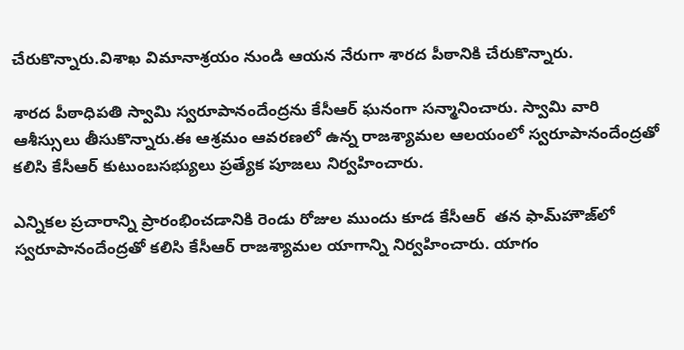చేరుకొన్నారు.విశాఖ విమానాశ్రయం నుండి ఆయన నేరుగా శారద పీఠానికి చేరుకొన్నారు.

శారద పీఠాధిపతి స్వామి స్వరూపానందేంద్రను కేసీఆర్ ఘనంగా సన్మానించారు. స్వామి వారి ఆశీస్సులు తీసుకొన్నారు.ఈ ఆశ్రమం ఆవరణలో ఉన్న రాజశ్యామల ఆలయంలో స్వరూపానందేంద్రతో కలిసి కేసీఆర్ కుటుంబసభ్యులు ప్రత్యేక పూజలు నిర్వహించారు.

ఎన్నికల ప్రచారాన్ని ప్రారంభించడానికి రెండు రోజుల ముందు కూడ కేసీఆర్  తన ఫామ్‌హౌజ్‌లో స్వరూపానందేంద్రతో కలిసి కేసీఆర్ రాజశ్యామల యాగాన్ని నిర్వహించారు. యాగం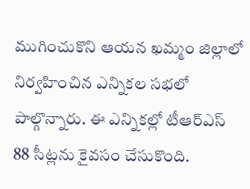ముగించుకొని ఆయన ఖమ్మం జిల్లాలో నిర్వహించిన ఎన్నికల సభలో పాల్గొన్నారు. ఈ ఎన్నికల్లో టీఆర్ఎస్ 88 సీట్లను కైవసం చేసుకొంది.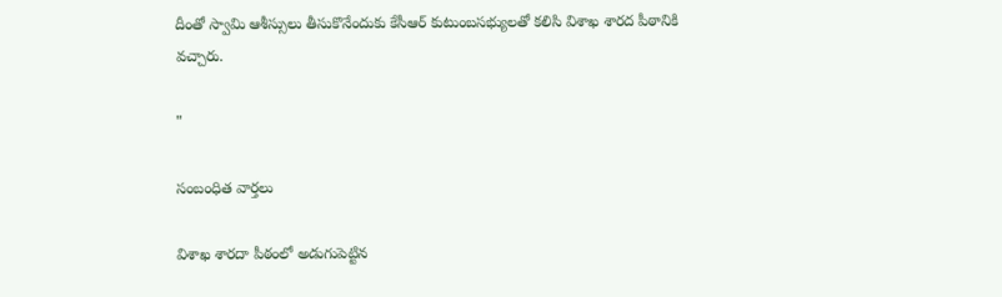దీంతో స్వామి ఆశీస్సులు తీసుకొనేందుకు కేసీఆర్ కుటుంబసభ్యులతో కలిసి విశాఖ శారద పీఠానికి వచ్చారు.

"

సంబంధిత వార్తలు

విశాఖ శారదా పీఠంలో అడుగుపెట్టిన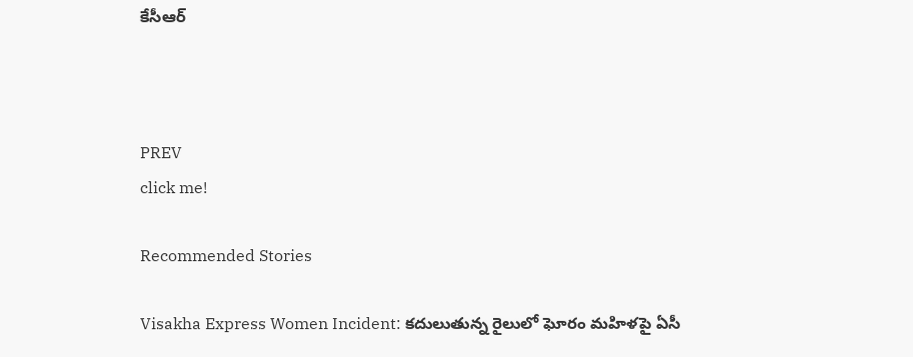కేసీఆర్



PREV
click me!

Recommended Stories

Visakha Express Women Incident: కదులుతున్న రైలులో ఘోరం మహిళపై ఏసీ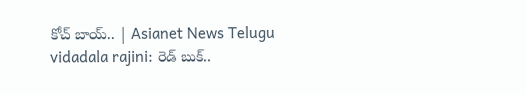కోచ్‌ బాయ్.. | Asianet News Telugu
vidadala rajini: రెడ్ బుక్..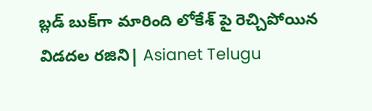బ్లడ్ బుక్‌గా మారింది లోకేశ్ పై రెచ్చిపోయిన విడదల రజిని| Asianet Telugu